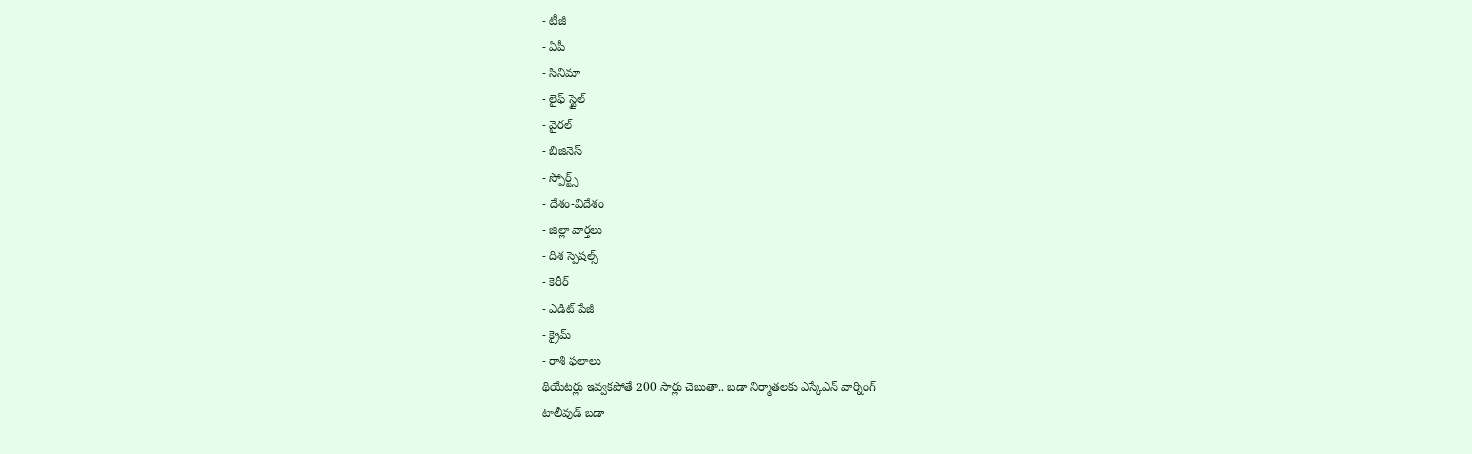- టీజీ
- ఏపీ
- సినిమా
- లైఫ్ స్టైల్
- వైరల్
- బిజినెస్
- స్పోర్ట్స్
- దేశం-విదేశం
- జిల్లా వార్తలు
- దిశ స్పెషల్స్
- కెరీర్
- ఎడిట్ పేజీ
- క్రైమ్
- రాశి ఫలాలు
థియేటర్లు ఇవ్వకపోతే 200 సార్లు చెబుతా.. బడా నిర్మాతలకు ఎస్కేఎన్ వార్నింగ్
టాలీవుడ్ బడా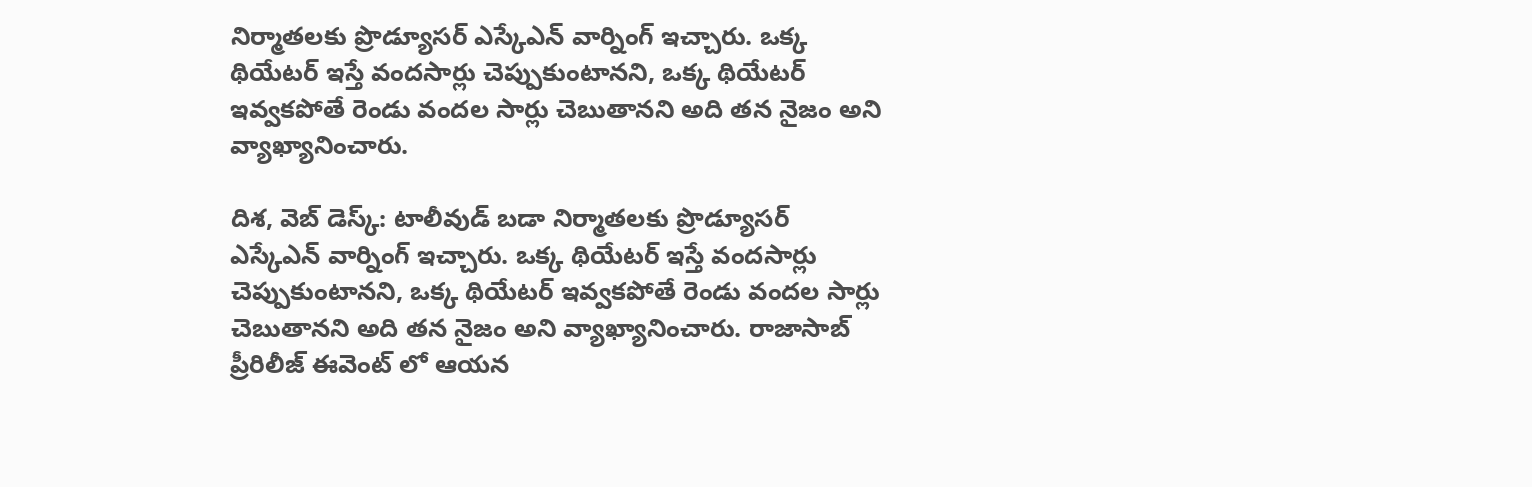నిర్మాతలకు ప్రొడ్యూసర్ ఎస్కేఎన్ వార్నింగ్ ఇచ్చారు. ఒక్క థియేటర్ ఇస్తే వందసార్లు చెప్పుకుంటానని, ఒక్క థియేటర్ ఇవ్వకపోతే రెండు వందల సార్లు చెబుతానని అది తన నైజం అని వ్యాఖ్యానించారు.

దిశ, వెబ్ డెస్క్: టాలీవుడ్ బడా నిర్మాతలకు ప్రొడ్యూసర్ ఎస్కేఎన్ వార్నింగ్ ఇచ్చారు. ఒక్క థియేటర్ ఇస్తే వందసార్లు చెప్పుకుంటానని, ఒక్క థియేటర్ ఇవ్వకపోతే రెండు వందల సార్లు చెబుతానని అది తన నైజం అని వ్యాఖ్యానించారు. రాజాసాబ్ ప్రీరిలీజ్ ఈవెంట్ లో ఆయన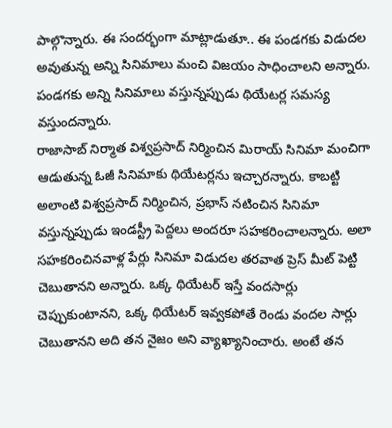పాల్గొన్నారు. ఈ సందర్భంగా మాట్లాడుతూ.. ఈ పండగకు విడుదల అవుతున్న అన్ని సినిమాలు మంచి విజయం సాధించాలని అన్నారు. పండగకు అన్ని సినిమాలు వస్తున్నప్పుడు థియేటర్ల సమస్య వస్తుందన్నారు.
రాజాసాబ్ నిర్మాత విశ్వప్రసాద్ నిర్మించిన మిరాయ్ సినిమా మంచిగా ఆడుతున్న ఓజీ సినిమాకు థియేటర్లను ఇచ్చారన్నారు. కాబట్టి అలాంటి విశ్వప్రసాద్ నిర్మించిన, ప్రభాస్ నటించిన సినిమా వస్తున్నప్పుడు ఇండస్ట్రీ పెద్దలు అందరూ సహకరించాలన్నారు. అలా సహకరించినవాళ్ల పేర్లు సినిమా విడుదల తరవాత ప్రెస్ మీట్ పెట్టి చెబుతానని అన్నారు. ఒక్క థియేటర్ ఇస్తే వందసార్లు చెప్పుకుంటానని, ఒక్క థియేటర్ ఇవ్వకపోతే రెండు వందల సార్లు చెబుతానని అది తన నైజం అని వ్యాఖ్యానించారు. అంటే తన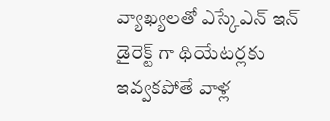వ్యాఖ్యలతో ఎస్కేఎన్ ఇన్ డైరెక్ట్ గా థియేటర్లకు ఇవ్వకపోతే వాళ్ల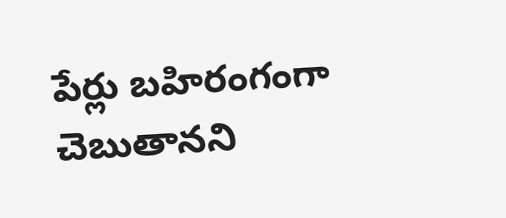పేర్లు బహిరంగంగా చెబుతానని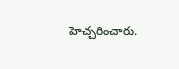హెచ్చరించారు.